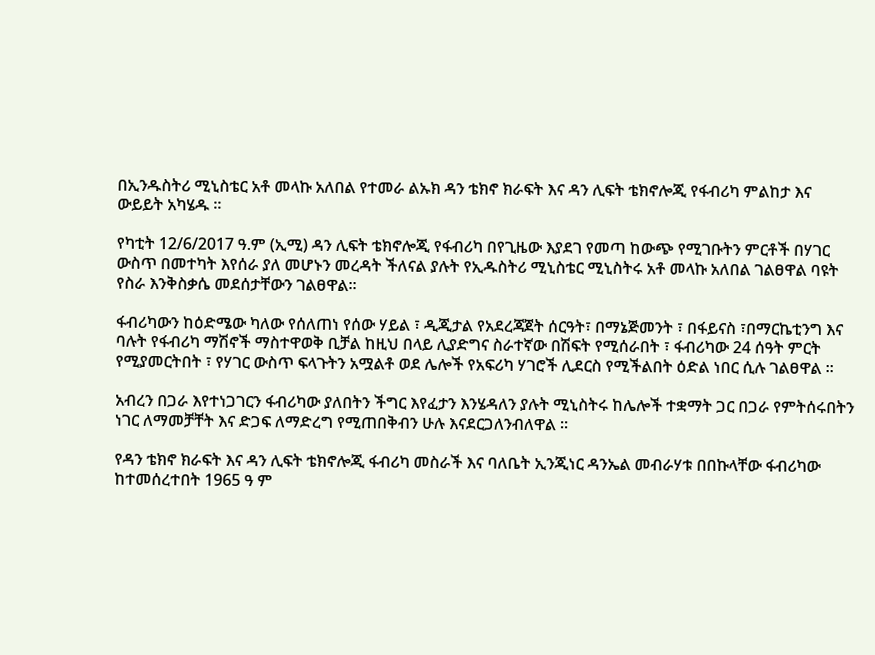በኢንዱስትሪ ሚኒስቴር አቶ መላኩ አለበል የተመራ ልኡክ ዳን ቴክኖ ክራፍት እና ዳን ሊፍት ቴክኖሎጂ የፋብሪካ ምልከታ እና ውይይት አካሄዱ ።

የካቲት 12/6/2017 ዓ.ም (ኢሚ) ዳን ሊፍት ቴክኖሎጂ የፋብሪካ በየጊዜው እያደገ የመጣ ከውጭ የሚገቡትን ምርቶች በሃገር ውስጥ በመተካት እየሰራ ያለ መሆኑን መረዳት ችለናል ያሉት የኢዱስትሪ ሚኒስቴር ሚኒስትሩ አቶ መላኩ አለበል ገልፀዋል ባዩት የስራ እንቅስቃሴ መደሰታቸውን ገልፀዋል።

ፋብሪካውን ከዕድሜው ካለው የሰለጠነ የሰው ሃይል ፣ ዲጂታል የአደረጃጀት ሰርዓት፣ በማኔጅመንት ፣ በፋይናስ ፣በማርኬቲንግ እና ባሉት የፋብሪካ ማሽኖች ማስተዋወቅ ቢቻል ከዚህ በላይ ሊያድግና ስራተኛው በሽፍት የሚሰራበት ፣ ፋብሪካው 24 ሰዓት ምርት የሚያመርትበት ፣ የሃገር ውስጥ ፍላጉትን አሟልቶ ወደ ሌሎች የአፍሪካ ሃገሮች ሊደርስ የሚችልበት ዕድል ነበር ሲሉ ገልፀዋል ።

አብረን በጋራ እየተነጋገርን ፋብሪካው ያለበትን ችግር እየፈታን እንሄዳለን ያሉት ሚኒስትሩ ከሌሎች ተቋማት ጋር በጋራ የምትሰሩበትን ነገር ለማመቻቸት እና ድጋፍ ለማድረግ የሚጠበቅብን ሁሉ እናደርጋለንብለዋል ።

የዳን ቴክኖ ክራፍት እና ዳን ሊፍት ቴክኖሎጂ ፋብሪካ መስራች እና ባለቤት ኢንጂነር ዳንኤል መብራሃቱ በበኩላቸው ፋብሪካው ከተመሰረተበት 1965 ዓ ም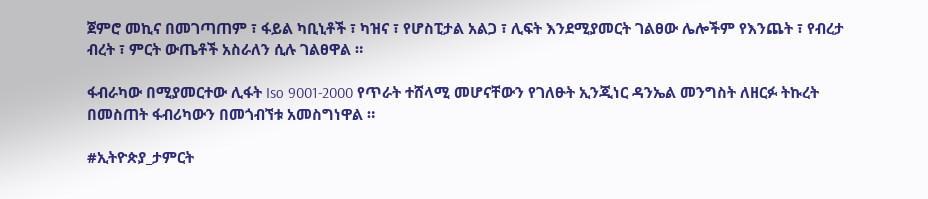ጀምሮ መኪና በመገጣጠም ፣ ፋይል ካቢኒቶች ፣ ካዝና ፣ የሆስፒታል አልጋ ፣ ሊፍት እንደሚያመርት ገልፀው ሌሎችም የእንጨት ፣ የብረታ ብረት ፣ ምርት ውጤቶች አስራለን ሲሉ ገልፀዋል ።

ፋብራካው በሚያመርተው ሊፋት Iso 9001-2000 የጥራት ተሸላሚ መሆናቸውን የገለፁት ኢንጂነር ዳንኤል መንግስት ለዘርፉ ትኩረት በመስጠት ፋብሪካውን በመጎብኘቱ አመስግነዋል ።

#ኢትዮጵያ_ታምርት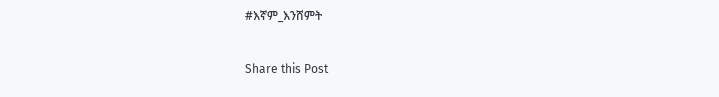#እኛም_እንሸምት

Share this Post